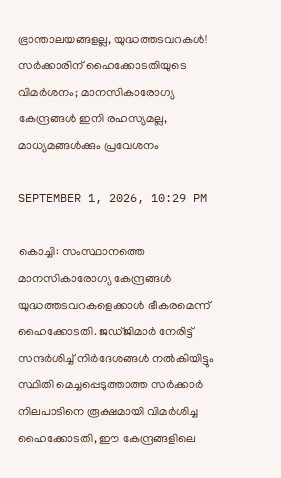ഭ്രാന്താലയങ്ങളല്ല, യുദ്ധത്തടവറകള്‍! സര്‍ക്കാരിന് ഹൈക്കോടതിയുടെ വിമര്‍ശനം; മാനസികാരോഗ്യ കേന്ദ്രങ്ങള്‍ ഇനി രഹസ്യമല്ല, മാധ്യമങ്ങള്‍ക്കും പ്രവേശനം

SEPTEMBER 1, 2026, 10:29 PM

കൊച്ചി: സംസ്ഥാനത്തെ മാനസികാരോഗ്യ കേന്ദ്രങ്ങള്‍ യുദ്ധത്തടവറകളെക്കാള്‍ ഭീകരമെന്ന് ഹൈക്കോടതി. ജഡ്ജിമാര്‍ നേരിട്ട് സന്ദര്‍ശിച്ച് നിര്‍ദേശങ്ങള്‍ നല്‍കിയിട്ടും സ്ഥിതി മെച്ചപ്പെടുത്താത്ത സര്‍ക്കാര്‍ നിലപാടിനെ രൂക്ഷമായി വിമര്‍ശിച്ച ഹൈക്കോടതി, ഈ കേന്ദ്രങ്ങളിലെ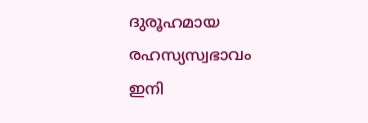ദുരൂഹമായ രഹസ്യസ്വഭാവം ഇനി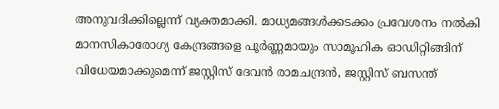അനുവദിക്കില്ലെന്ന് വ്യക്തമാക്കി. മാധ്യമങ്ങള്‍ക്കടക്കം പ്രവേശനം നല്‍കി മാനസികാരോഗ്യ കേന്ദ്രങ്ങളെ പൂര്‍ണ്ണമായും സാമൂഹിക ഓഡിറ്റിങ്ങിന് വിധേയമാക്കുമെന്ന് ജസ്റ്റിസ് ദേവന്‍ രാമചന്ദ്രന്‍, ജസ്റ്റിസ് ബസന്ത്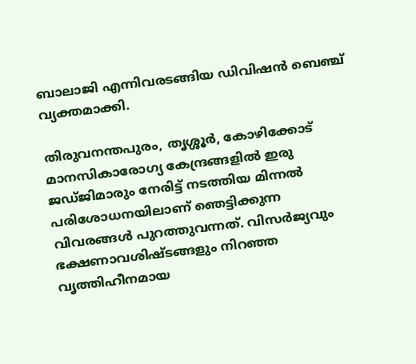ബാലാജി എന്നിവരടങ്ങിയ ഡിവിഷന്‍ ബെഞ്ച് വ്യക്തമാക്കി.

തിരുവനന്തപുരം, തൃശ്ശൂര്‍, കോഴിക്കോട് മാനസികാരോഗ്യ കേന്ദ്രങ്ങളില്‍ ഇരു ജഡ്ജിമാരും നേരിട്ട് നടത്തിയ മിന്നല്‍ പരിശോധനയിലാണ് ഞെട്ടിക്കുന്ന വിവരങ്ങള്‍ പുറത്തുവന്നത്. വിസര്‍ജ്യവും ഭക്ഷണാവശിഷ്ടങ്ങളും നിറഞ്ഞ വൃത്തിഹീനമായ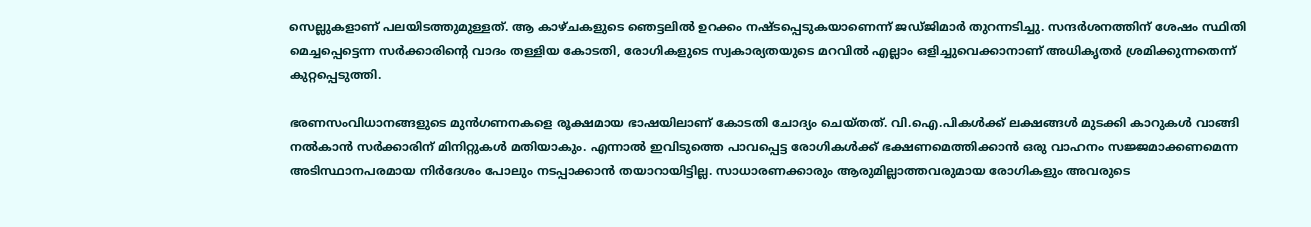സെല്ലുകളാണ് പലയിടത്തുമുള്ളത്. ആ കാഴ്ചകളുടെ ഞെട്ടലില്‍ ഉറക്കം നഷ്ടപ്പെടുകയാണെന്ന് ജഡ്ജിമാര്‍ തുറന്നടിച്ചു. സന്ദര്‍ശനത്തിന് ശേഷം സ്ഥിതി മെച്ചപ്പെട്ടെന്ന സര്‍ക്കാരിന്റെ വാദം തള്ളിയ കോടതി, രോഗികളുടെ സ്വകാര്യതയുടെ മറവില്‍ എല്ലാം ഒളിച്ചുവെക്കാനാണ് അധികൃതര്‍ ശ്രമിക്കുന്നതെന്ന് കുറ്റപ്പെടുത്തി.

ഭരണസംവിധാനങ്ങളുടെ മുന്‍ഗണനകളെ രൂക്ഷമായ ഭാഷയിലാണ് കോടതി ചോദ്യം ചെയ്തത്. വി.ഐ.പികള്‍ക്ക് ലക്ഷങ്ങള്‍ മുടക്കി കാറുകള്‍ വാങ്ങി നല്‍കാന്‍ സര്‍ക്കാരിന് മിനിറ്റുകള്‍ മതിയാകും. എന്നാല്‍ ഇവിടുത്തെ പാവപ്പെട്ട രോഗികള്‍ക്ക് ഭക്ഷണമെത്തിക്കാന്‍ ഒരു വാഹനം സജ്ജമാക്കണമെന്ന അടിസ്ഥാനപരമായ നിര്‍ദേശം പോലും നടപ്പാക്കാന്‍ തയാറായിട്ടില്ല. സാധാരണക്കാരും ആരുമില്ലാത്തവരുമായ രോഗികളും അവരുടെ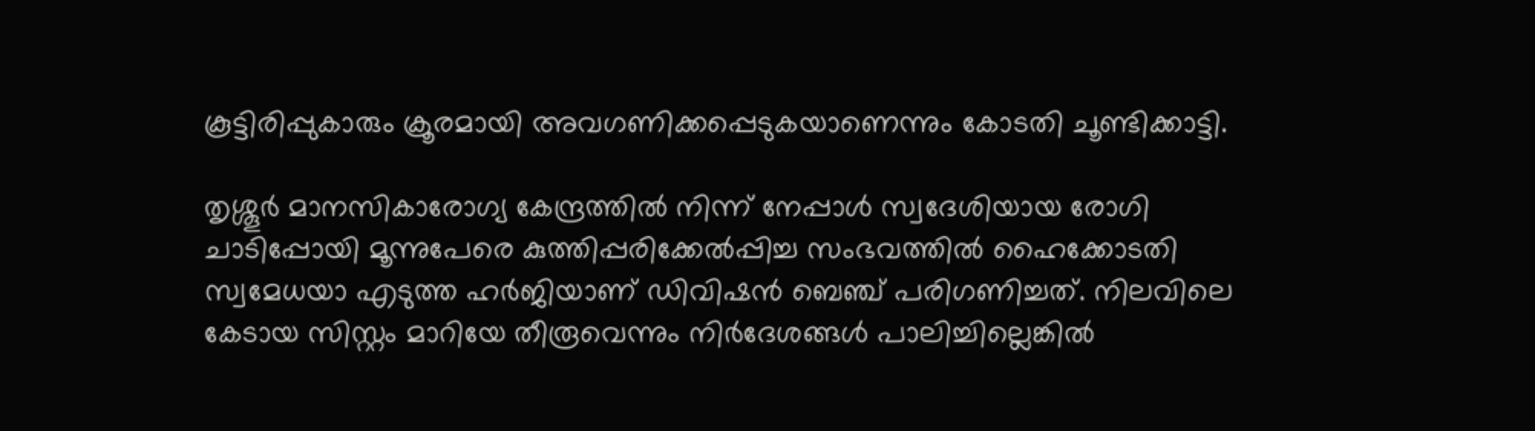കൂട്ടിരിപ്പുകാരും ക്രൂരമായി അവഗണിക്കപ്പെടുകയാണെന്നും കോടതി ചൂണ്ടിക്കാട്ടി.

തൃശ്ശൂര്‍ മാനസികാരോഗ്യ കേന്ദ്രത്തില്‍ നിന്ന് നേപ്പാള്‍ സ്വദേശിയായ രോഗി ചാടിപ്പോയി മൂന്നുപേരെ കുത്തിപ്പരിക്കേല്‍പ്പിച്ച സംഭവത്തില്‍ ഹൈക്കോടതി സ്വമേധയാ എടുത്ത ഹര്‍ജിയാണ് ഡിവിഷന്‍ ബെഞ്ച് പരിഗണിച്ചത്. നിലവിലെ കേടായ സിസ്റ്റം മാറിയേ തീരൂവെന്നും നിര്‍ദേശങ്ങള്‍ പാലിച്ചില്ലെങ്കില്‍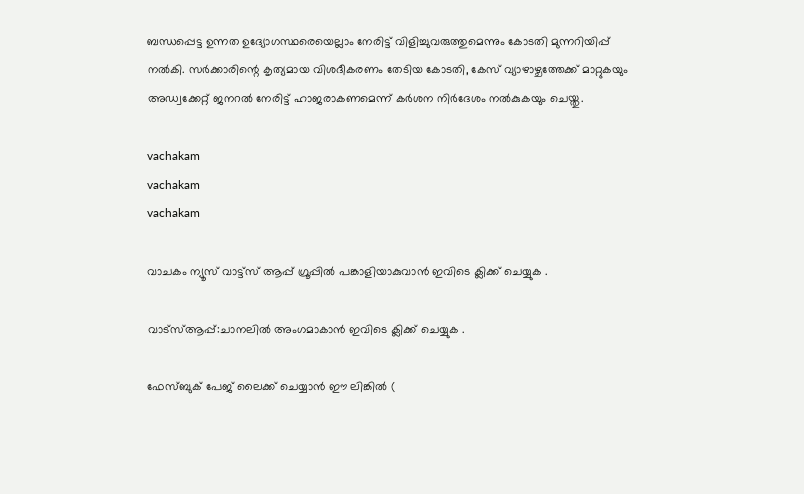ബന്ധപ്പെട്ട ഉന്നത ഉദ്യോഗസ്ഥരെയെല്ലാം നേരിട്ട് വിളിച്ചുവരുത്തുമെന്നും കോടതി മുന്നറിയിപ്പ് നല്‍കി. സര്‍ക്കാരിന്റെ കൃത്യമായ വിശദീകരണം തേടിയ കോടതി, കേസ് വ്യാഴാഴ്ചത്തേക്ക് മാറ്റുകയും അഡ്വക്കേറ്റ് ജനറല്‍ നേരിട്ട് ഹാജരാകണമെന്ന് കര്‍ശന നിര്‍ദേശം നല്‍കുകയും ചെയ്തു.

vachakam
vachakam
vachakam

വാചകം ന്യൂസ് വാട്ട്സ് ആപ്പ് ഗ്രൂപ്പിൽ പങ്കാളിയാകുവാൻ ഇവിടെ ക്ലിക്ക് ചെയ്യുക .

വാട്സ്ആപ്പ്:ചാനലിൽ അംഗമാകാൻ ഇവിടെ ക്ലിക്ക് ചെയ്യുക .

ഫേസ്ബുക് പേജ് ലൈക്ക് ചെയ്യാൻ ഈ ലിങ്കിൽ (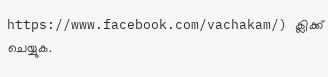https://www.facebook.com/vachakam/) ക്ലിക്ക് ചെയ്യുക.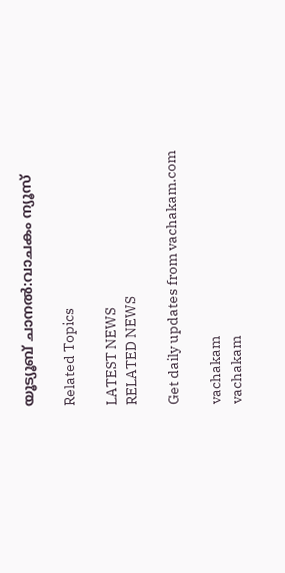യൂട്യൂബ് ചാനൽ:വാചകം ന്യൂസ്

Related Topics

LATEST NEWS
RELATED NEWS

Get daily updates from vachakam.com

vachakam
vachakam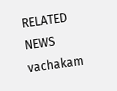RELATED NEWS
vachakam